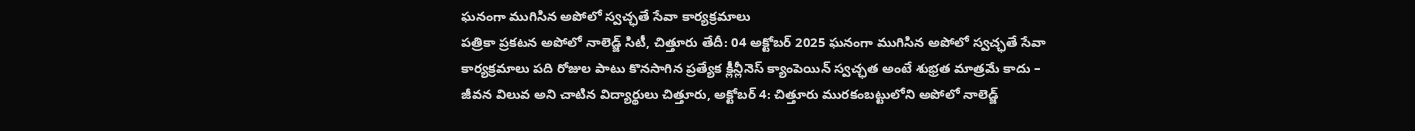ఘనంగా ముగిసిన అపోలో స్వచ్ఛతే సేవా కార్యక్రమాలు
పత్రికా ప్రకటన అపోలో నాలెడ్జ్ సిటీ, చిత్తూరు తేదీ: 04 అక్టోబర్ 2025 ఘనంగా ముగిసిన అపోలో స్వచ్ఛతే సేవా కార్యక్రమాలు పది రోజుల పాటు కొనసాగిన ప్రత్యేక క్లీన్లీనెస్ క్యాంపెయిన్ స్వచ్ఛత అంటే శుభ్రత మాత్రమే కాదు – జీవన విలువ అని చాటిన విద్యార్థులు చిత్తూరు, అక్టోబర్ 4: చిత్తూరు మురకంబట్టులోని అపోలో నాలెడ్జ్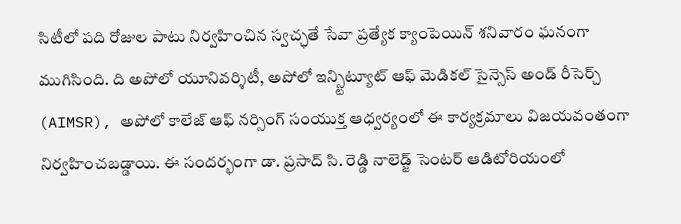సిటీలో పది రోజుల పాటు నిర్వహించిన స్వచ్ఛతే సేవా ప్రత్యేక క్యాంపెయిన్ శనివారం ఘనంగా ముగిసింది. ది అపోలో యూనివర్శిటీ, అపోలో ఇన్స్టిట్యూట్ ఆఫ్ మెడికల్ సైన్సెస్ అండ్ రీసెర్చ్ (AIMSR), అపోలో కాలేజ్ ఆఫ్ నర్సింగ్ సంయుక్త ఆధ్వర్యంలో ఈ కార్యక్రమాలు విజయవంతంగా నిర్వహించబడ్డాయి. ఈ సందర్భంగా డా. ప్రసాద్ సి. రెడ్డి నాలెడ్జ్ సెంటర్ ఆడిటోరియంలో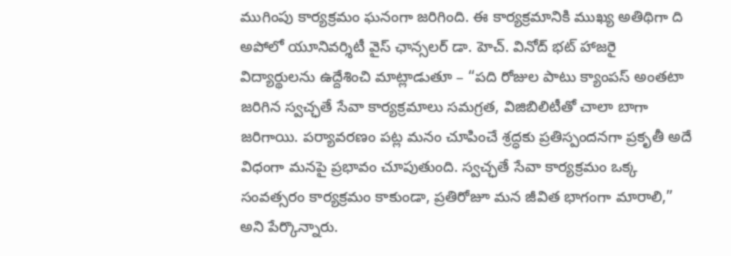ముగింపు కార్యక్రమం ఘనంగా జరిగింది. ఈ కార్యక్రమానికి ముఖ్య అతిథిగా ది అపోలో యూనివర్శిటీ వైస్ ఛాన్సలర్ డా. హెచ్. వినోద్ భట్ హాజరై విద్యార్థులను ఉద్దేశించి మాట్లాడుతూ – “పది రోజుల పాటు క్యాంపస్ అంతటా జరిగిన స్వచ్ఛతే సేవా కార్యక్రమాలు సమగ్రత, విజిబిలిటీతో చాలా బాగా జరిగాయి. పర్యావరణం పట్ల మనం చూపించే శ్రద్ధకు ప్రతిస్పందనగా ప్రకృతీ అదే విధంగా మనపై ప్రభావం చూపుతుంది. స్వచ్ఛతే సేవా కార్యక్రమం ఒక్క సంవత్సరం కార్యక్రమం కాకుండా, ప్రతిరోజూ మన జీవిత భాగంగా మారాలి,” అని పేర్కొన్నారు.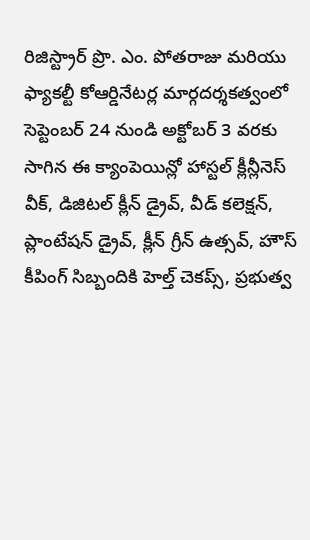రిజిస్ట్రార్ ప్రొ. ఎం. పోతరాజు మరియు ఫ్యాకల్టీ కోఆర్డినేటర్ల మార్గదర్శకత్వంలో సెప్టెంబర్ 24 నుండి అక్టోబర్ 3 వరకు సాగిన ఈ క్యాంపెయిన్లో హాస్టల్ క్లీన్లీనెస్ వీక్, డిజిటల్ క్లీన్ డ్రైవ్, వీడ్ కలెక్షన్, ప్లాంటేషన్ డ్రైవ్, క్లీన్ గ్రీన్ ఉత్సవ్, హౌస్ కీపింగ్ సిబ్బందికి హెల్త్ చెకప్స్, ప్రభుత్వ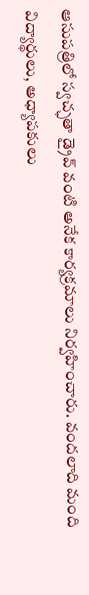ఆసుపత్రిలో స్వచ్ఛతా డ్రైవ్ వంటి అనేక కార్యక్రమాలు నిర్వహించారు. వందలాది మంది విద్యార్థులు, అధ్యాపకులు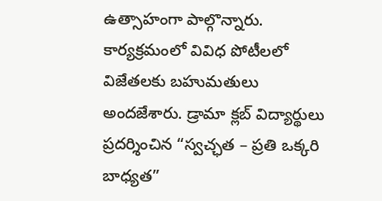ఉత్సాహంగా పాల్గొన్నారు. కార్యక్రమంలో వివిధ పోటీలలో విజేతలకు బహుమతులు అందజేశారు. డ్రామా క్లబ్ విద్యార్థులు ప్రదర్శించిన “స్వచ్ఛత – ప్రతి ఒక్కరి బాధ్యత”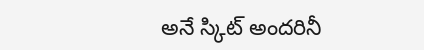అనే స్కిట్ అందరినీ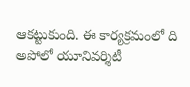ఆకట్టుకుంది. ఈ కార్యక్రమంలో ది అపోలో యూనివర్శిటీ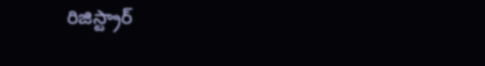రిజిస్ట్రార్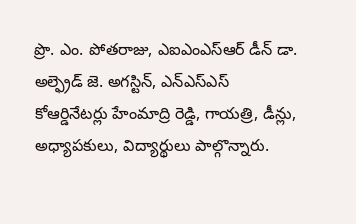ప్రొ. ఎం. పోతరాజు, ఎఐఎంఎస్ఆర్ డీన్ డా. అల్ఫ్రెడ్ జె. అగస్టిన్, ఎన్ఎస్ఎస్ కోఆర్డినేటర్లు హేంమాద్రి రెడ్డి, గాయత్రి, డీన్లు, అధ్యాపకులు, విద్యార్థులు పాల్గొన్నారు.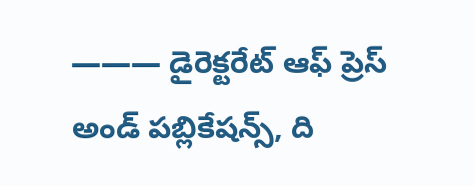——— డైరెక్టరేట్ ఆఫ్ ప్రెస్ అండ్ పబ్లికేషన్స్, ది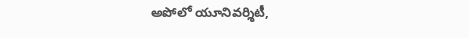అపోలో యూనివర్శిటీ,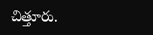చిత్తూరు.